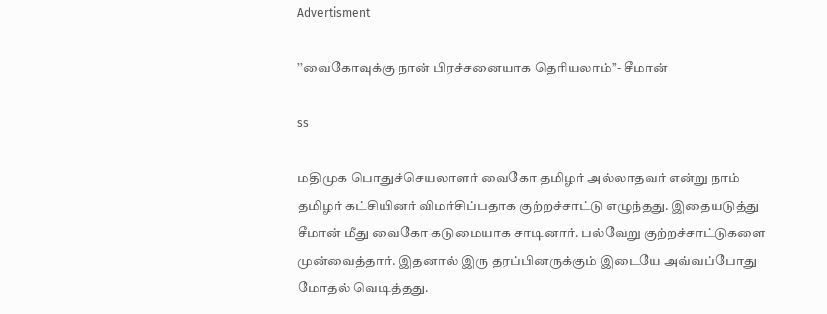Advertisment

’’வைகோவுக்கு நான் பிரச்சனையாக தெரியலாம்’’- சீமான்

ss

மதிமுக பொதுச்செயலாளர் வைகோ தமிழர் அல்லாதவர் என்று நாம் தமிழர் கட்சியினர் விமர்சிப்பதாக குற்றச்சாட்டு எழுந்தது. இதையடுத்து சீமான் மீது வைகோ கடுமையாக சாடினார். பல்வேறு குற்றச்சாட்டுகளை முன்வைத்தார். இதனால் இரு தரப்பினருக்கும் இடையே அவ்வப்போது மோதல் வெடித்தது.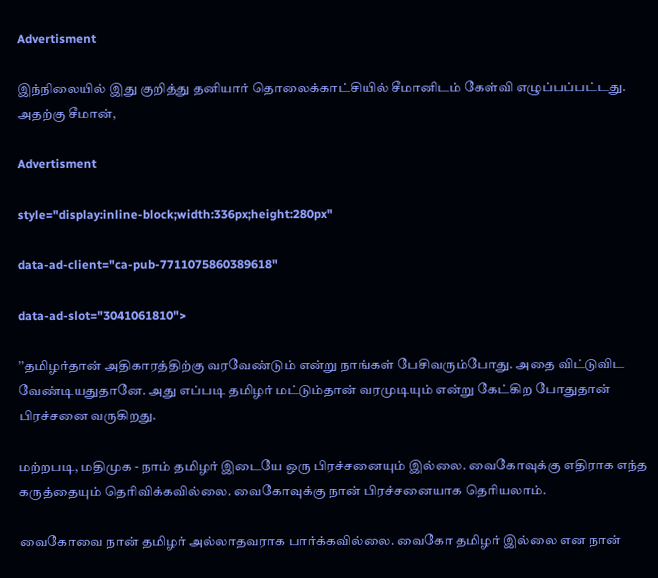Advertisment

இந்நிலையில் இது குறித்து தனியார் தொலைக்காட்சியில் சீமானிடம் கேள்வி எழுப்பப்பட்டது. அதற்கு சீமான்,

Advertisment

style="display:inline-block;width:336px;height:280px"

data-ad-client="ca-pub-7711075860389618"

data-ad-slot="3041061810">

’’தமிழர்தான் அதிகாரத்திற்கு வரவேண்டும் என்று நாங்கள் பேசிவரும்போது. அதை விட்டுவிட வேண்டியதுதானே. அது எப்படி தமிழர் மட்டும்தான் வரமுடியும் என்று கேட்கிற போதுதான் பிரச்சனை வருகிறது.

மற்றபடி, மதிமுக - நாம் தமிழர் இடையே ஒரு பிரச்சனையும் இல்லை. வைகோவுக்கு எதிராக எந்த கருத்தையும் தெரிவிக்கவில்லை. வைகோவுக்கு நான் பிரச்சனையாக தெரியலாம்.

வைகோவை நான் தமிழர் அல்லாதவராக பார்க்கவில்லை. வைகோ தமிழர் இல்லை என நான்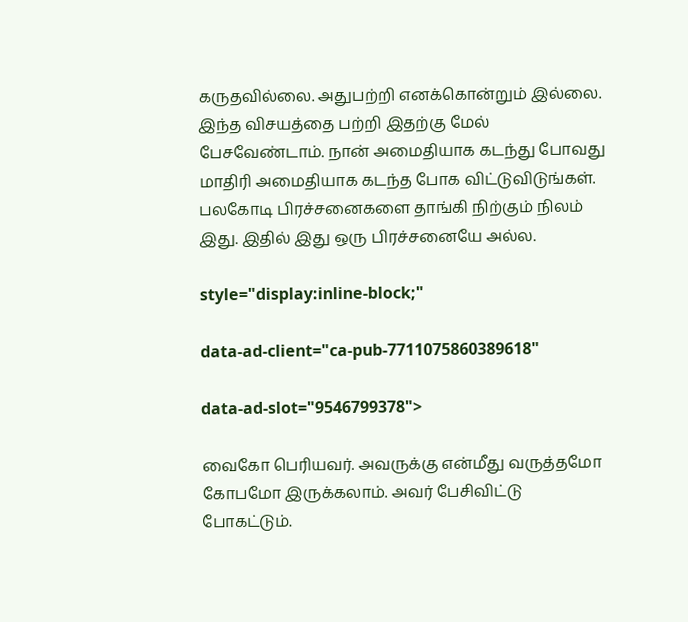கருதவில்லை. அதுபற்றி எனக்கொன்றும் இல்லை. இந்த விசயத்தை பற்றி இதற்கு மேல் பேசவேண்டாம். நான் அமைதியாக கடந்து போவது மாதிரி அமைதியாக கடந்த போக விட்டுவிடுங்கள். பலகோடி பிரச்சனைகளை தாங்கி நிற்கும் நிலம் இது. இதில் இது ஒரு பிரச்சனையே அல்ல.

style="display:inline-block;"

data-ad-client="ca-pub-7711075860389618"

data-ad-slot="9546799378">

வைகோ பெரியவர். அவருக்கு என்மீது வருத்தமோ கோபமோ இருக்கலாம். அவர் பேசிவிட்டு போகட்டும்.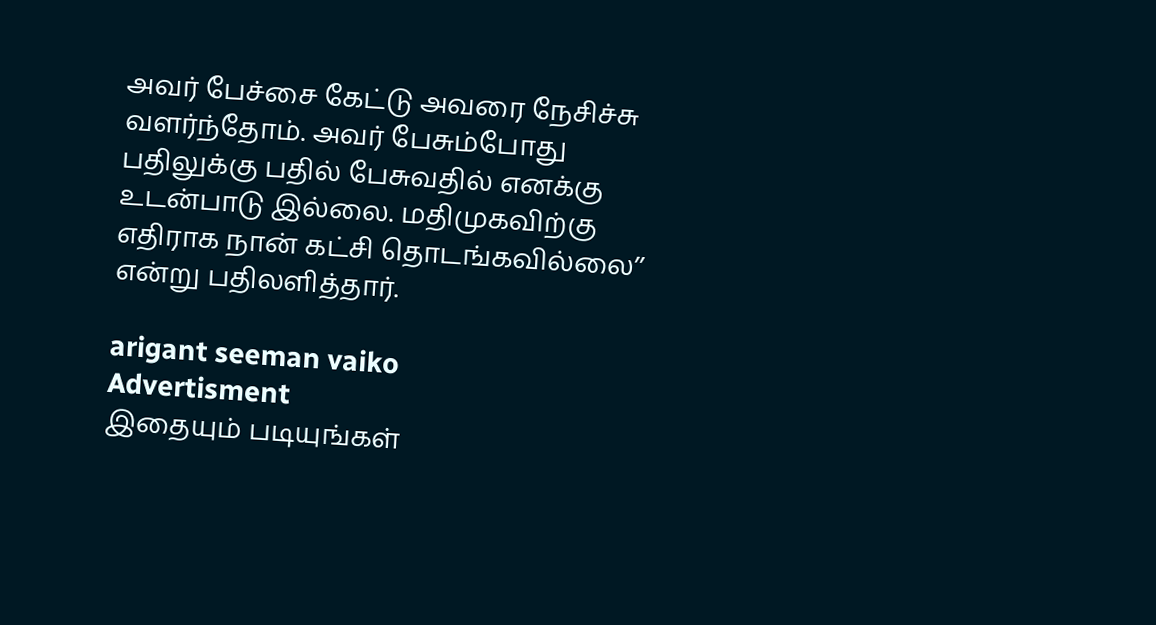அவர் பேச்சை கேட்டு அவரை நேசிச்சு வளர்ந்தோம். அவர் பேசும்போது பதிலுக்கு பதில் பேசுவதில் எனக்கு உடன்பாடு இல்லை. மதிமுகவிற்கு எதிராக நான் கட்சி தொடங்கவில்லை’’ என்று பதிலளித்தார்.

arigant seeman vaiko
Advertisment
இதையும் படியுங்கள்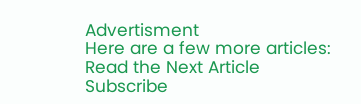Advertisment
Here are a few more articles:
Read the Next Article
Subscribe